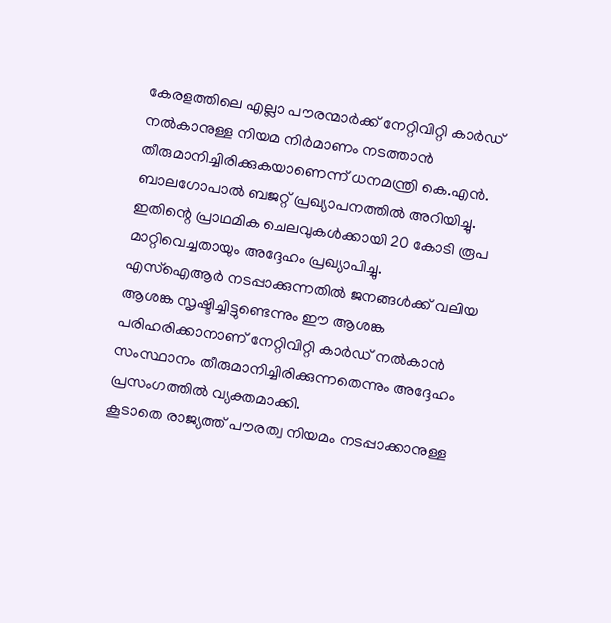കേരളത്തിലെ എല്ലാ പൗരന്മാർക്ക് നേറ്റിവിറ്റി കാർഡ് നൽകാനുള്ള നിയമ നിർമാണം നടത്താൻ തീരുമാനിച്ചിരിക്കുകയാണെന്ന് ധനമന്ത്രി കെ.എൻ. ബാലഗോപാൽ ബജറ്റ് പ്രഖ്യാപനത്തിൽ അറിയിച്ചു. ഇതിന്റെ പ്രാഥമിക ചെലവുകൾക്കായി 20 കോടി രൂപ മാറ്റിവെച്ചതായും അദ്ദേഹം പ്രഖ്യാപിച്ചു.
എസ്ഐആർ നടപ്പാക്കുന്നതിൽ ജനങ്ങൾക്ക് വലിയ ആശങ്ക സൃഷ്ടിച്ചിട്ടുണ്ടെന്നും ഈ ആശങ്ക പരിഹരിക്കാനാണ് നേറ്റിവിറ്റി കാർഡ് നൽകാൻ സംസ്ഥാനം തീരുമാനിച്ചിരിക്കുന്നതെന്നും അദ്ദേഹം പ്രസംഗത്തിൽ വ്യക്തമാക്കി.
കൂടാതെ രാജ്യത്ത് പൗരത്വ നിയമം നടപ്പാക്കാനുള്ള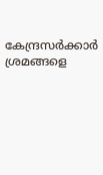കേന്ദ്രസർക്കാർ ശ്രമങ്ങളെ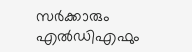സർക്കാരും എൽഡിഎഫും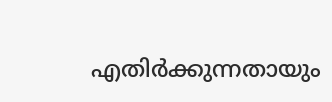എതിർക്കുന്നതായും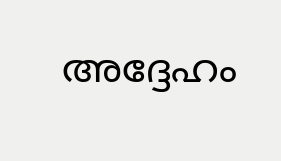അദ്ദേഹം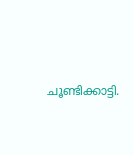ചൂണ്ടിക്കാട്ടി.